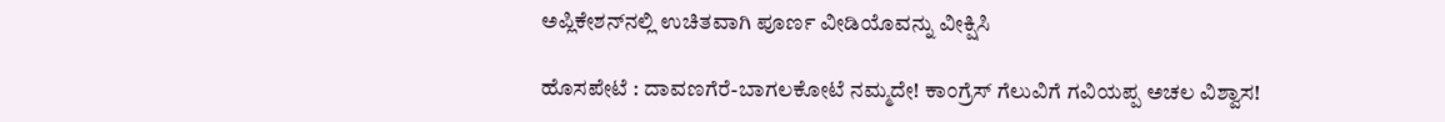ಅಪ್ಲಿಕೇಶನ್‌ನಲ್ಲಿ ಉಚಿತವಾಗಿ ಪೂರ್ಣ ವೀಡಿಯೊವನ್ನು ವೀಕ್ಷಿಸಿ

ಹೊಸಪೇಟೆ : ದಾವಣಗೆರೆ-ಬಾಗಲಕೋಟೆ ನಮ್ಮದೇ! ಕಾಂಗ್ರೆಸ್ ಗೆಲುವಿಗೆ ಗವಿಯಪ್ಪ ಅಚಲ ವಿಶ್ವಾಸ!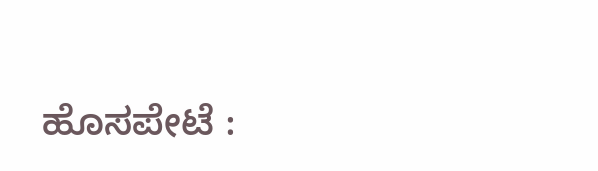ಹೊಸಪೇಟೆ :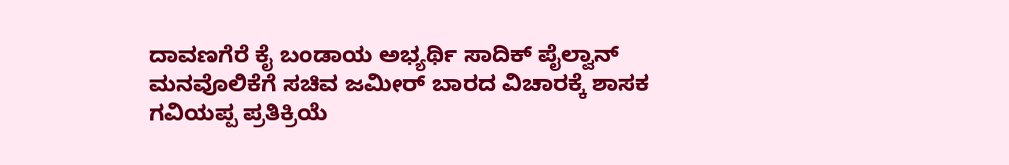ದಾವಣಗೆರೆ ಕೈ ಬಂಡಾಯ ಅಭ್ಯರ್ಥಿ ಸಾದಿಕ್ ಪೈಲ್ವಾನ್ ಮನವೊಲಿಕೆಗೆ ಸಚಿವ ಜಮೀರ್ ಬಾರದ ವಿಚಾರಕ್ಕೆ ಶಾಸಕ ಗವಿಯಪ್ಪ ಪ್ರತಿಕ್ರಿಯೆ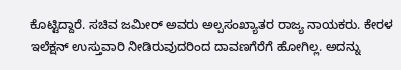ಕೊಟ್ಟಿದ್ದಾರೆ. ಸಚಿವ ಜಮೀರ್ ಅವರು ಅಲ್ಪಸಂಖ್ಯಾತರ ರಾಜ್ಯ ನಾಯಕರು. ಕೇರಳ ಇಲೆಕ್ಷನ್ ಉಸ್ತುವಾರಿ ನೀಡಿರುವುದರಿಂದ ದಾವಣಗೆರೆಗೆ ಹೋಗಿಲ್ಲ. ಅದನ್ನು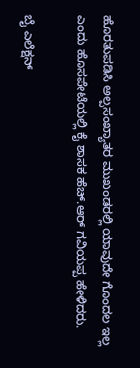ಹೊರತುಪಡಿಸಿ ಅಲ್ಪಸಂಖ್ಯಾತರ ಮುಖಂಡರಲ್ಲಿ ಯಾವುದೇ ಗೊಂದಲ ಇಲ್ಲ ಎಂದು ಹೊಸಪೇಟೆಯಲ್ಲಿ ಕೈ ಶಾಸಕ ಹೆಚ್.ಆರ್ ಗವಿಯಪ್ಪ ಹೇಳಿದರು.

ಬೈ ಎಲೆಕ್ಷನ್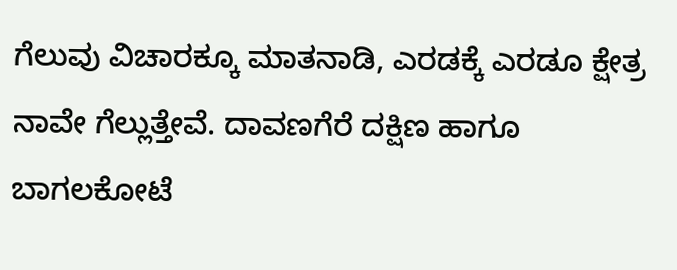ಗೆಲುವು ವಿಚಾರಕ್ಕೂ ಮಾತನಾಡಿ, ಎರಡಕ್ಕೆ ಎರಡೂ ಕ್ಷೇತ್ರ ನಾವೇ ಗೆಲ್ಲುತ್ತೇವೆ. ದಾವಣಗೆರೆ ದಕ್ಷಿಣ ಹಾಗೂ ಬಾಗಲಕೋಟೆ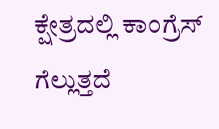ಕ್ಷೇತ್ರದಲ್ಲಿ ಕಾಂಗ್ರೆಸ್ ಗೆಲ್ಲುತ್ತದೆ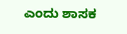ಎಂದು ಶಾಸಕ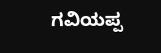ಗವಿಯಪ್ಪ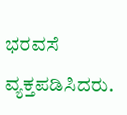ಭರವಸೆ ವ್ಯಕ್ತಪಡಿಸಿದರು.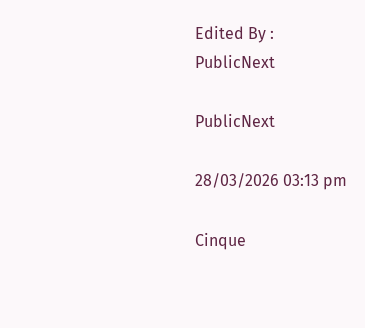Edited By :
PublicNext

PublicNext

28/03/2026 03:13 pm

Cinque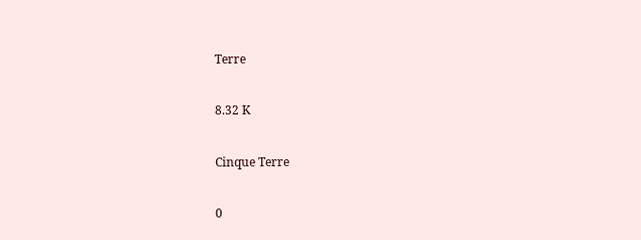Terre

8.32 K

Cinque Terre

0